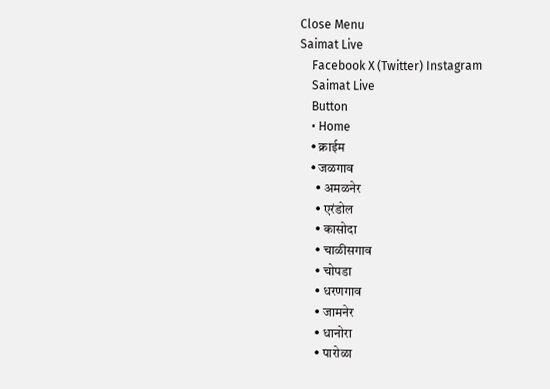Close Menu
Saimat Live
    Facebook X (Twitter) Instagram
    Saimat Live
    Button
    • Home
    • क्राईम
    • जळगाव
      • अमळनेर
      • एरंडोल
      • कासोदा
      • चाळीसगाव
      • चोपडा
      • धरणगाव
      • जामनेर
      • धानोरा
      • पारोळा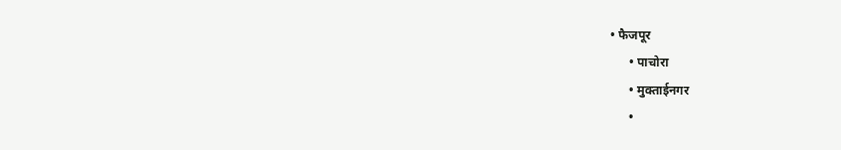• फैजपूर
      • पाचोरा
      • मुक्ताईनगर
      •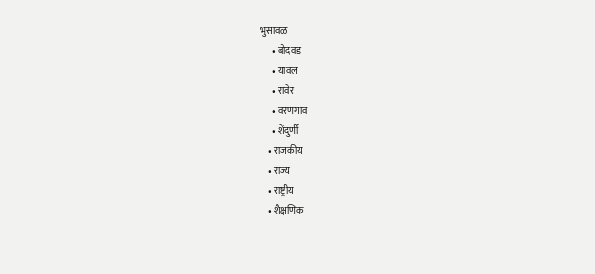भुसावळ
      • बोदवड
      • यावल
      • रावेर
      • वरणगाव
      • शेंदुर्णी
    • राजकीय
    • राज्य
    • राष्ट्रीय
    • शैक्षणिक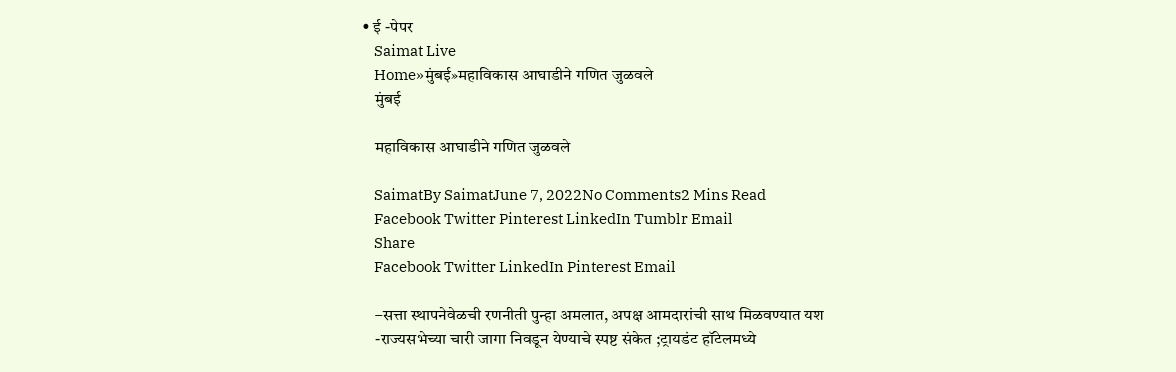• ई -पेपर
    Saimat Live
    Home»मुंबई»महाविकास आघाडीने गणित जुळवले
    मुंबई

    महाविकास आघाडीने गणित जुळवले

    SaimatBy SaimatJune 7, 2022No Comments2 Mins Read
    Facebook Twitter Pinterest LinkedIn Tumblr Email
    Share
    Facebook Twitter LinkedIn Pinterest Email

    –सत्ता स्थापनेवेळची रणनीती पुन्हा अमलात, अपक्ष आमदारांची साथ मिळवण्यात यश
    -राज्यसभेच्या चारी जागा निवडून येण्याचे स्पष्ट संकेत ;ट्रायडंट हॉटेलमध्ये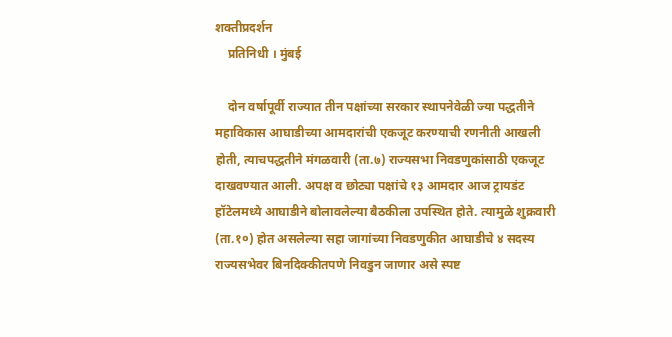शक्तीप्रदर्शन
    प्रतिनिधी । मुंबई

    दोन वर्षापूर्वी राज्यात तीन पक्षांच्या सरकार स्थापनेवेळी ज्या पद्धतीने महाविकास आघाडीच्या आमदारांची एकजूट करण्याची रणनीती आखली होती, त्याचपद्धतीने मंगळवारी (ता.७) राज्यसभा निवडणुकांसाठी एकजूट दाखवण्यात आली. अपक्ष व छोट्या पक्षांचे १३ आमदार आज ट्रायडंट हॉटेलमध्ये आघाडीने बोलावलेल्या बैठकीला उपस्थित होते. त्यामुळे शुक्रवारी (ता.१०) होत असलेल्या सहा जागांच्या निवडणुकीत आघाडीचे ४ सदस्य राज्यसभेवर बिनदिक्कीतपणे निवडुन जाणार असे स्पष्ट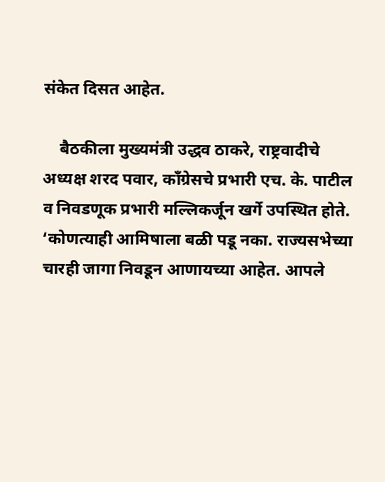संकेत दिसत आहेत.

    बैठकीला मुख्यमंत्री उद्धव ठाकरे, राष्ट्रवादीचे अध्यक्ष शरद पवार, काँग्रेसचे प्रभारी एच. के. पाटील व निवडणूक प्रभारी मल्लिकर्जून खर्गे उपस्थित होते. ‘कोणत्याही आमिषाला बळी पडू नका. राज्यसभेच्या चारही जागा निवडून आणायच्या आहेत. आपले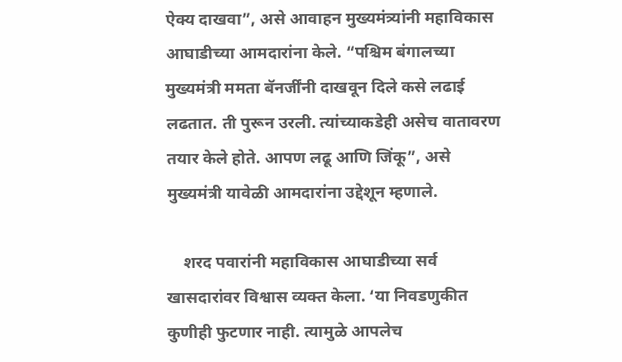ऐक्य दाखवा”, असे आवाहन मुख्यमंत्र्यांनी महाविकास आघाडीच्या आमदारांना केले. “पश्चिम बंगालच्या मुख्यमंत्री ममता बॅनर्जींनी दाखवून दिले कसे लढाई लढतात. ती पुरून उरली. त्यांच्याकडेही असेच वातावरण तयार केले होते. आपण लढू आणि जिंकू”, असे मुख्यमंत्री यावेळी आमदारांना उद्देशून म्हणाले.

    शरद पवारांनी महाविकास आघाडीच्या सर्व खासदारांवर विश्वास व्यक्त केला. ‘या निवडणुकीत कुणीही फुटणार नाही. त्यामुळे आपलेच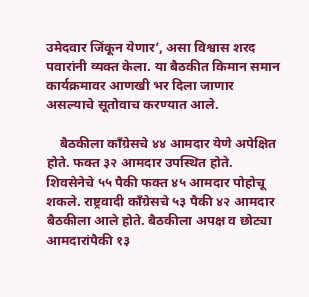उमेदवार जिंकून येणार’, असा विश्वास शरद पवारांनी व्यक्त केला. या बैठकीत किमान समान कार्यक्रमावर आणखी भर दिला जाणार असल्याचे सूतोवाच करण्यात आले.

    बैठकीला काँग्रेसचे ४४ आमदार येणे अपेक्षित होते. फक्त ३२ आमदार उपस्थित होते. शिवसेनेचे ५५ पैकी फक्त ४५ आमदार पोहोचू शकले. राष्ट्रवादी काँग्रेसचे ५३ पैकी ४२ आमदार बैठकीला आले होते. बैठकीला अपक्ष व छोट्या आमदारांपैकी १३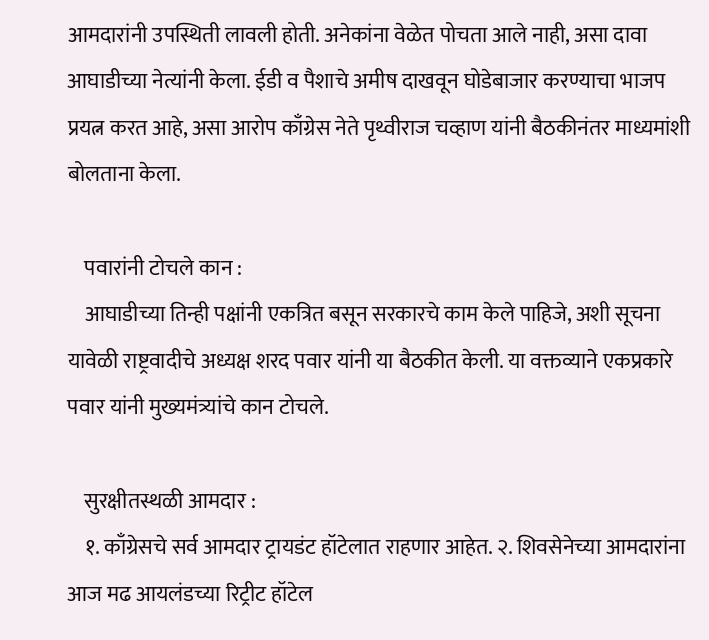आमदारांनी उपस्थिती लावली होती. अनेकांना वेळेत पोचता आले नाही, असा दावा आघाडीच्या नेत्यांनी केला. ईडी व पैशाचे अमीष दाखवून घोडेबाजार करण्याचा भाजप प्रयत्न करत आहे, असा आरोप काँग्रेस नेते पृथ्वीराज चव्हाण यांनी बैठकीनंतर माध्यमांशी बोलताना केला.

    पवारांनी टोचले कान :
    आघाडीच्या तिन्ही पक्षांनी एकत्रित बसून सरकारचे काम केले पाहिजे, अशी सूचना यावेळी राष्ट्रवादीचे अध्यक्ष शरद पवार यांनी या बैठकीत केली. या वक्तव्याने एकप्रकारे पवार यांनी मुख्यमंत्र्यांचे कान टोचले.

    सुरक्षीतस्थळी आमदार :
    १. काँग्रेसचे सर्व आमदार ट्रायडंट हॉटेलात राहणार आहेत. २. शिवसेनेच्या आमदारांना आज मढ आयलंडच्या रिट्रीट हॉटेल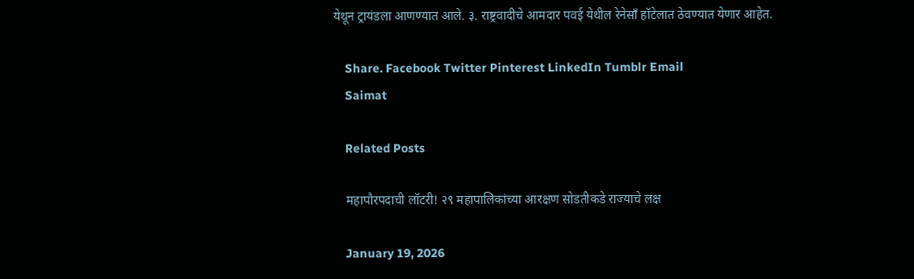येथून ट्रायंडला आणण्यात आले. ३. राष्ट्रवादीचे आमदार पवई येथील रेनेसाँ हॉटेलात ठेवण्यात येणार आहेत.

    Share. Facebook Twitter Pinterest LinkedIn Tumblr Email
    Saimat

    Related Posts

    महापौरपदाची लॉटरी! २९ महापालिकांच्या आरक्षण सोडतीकडे राज्याचे लक्ष

    January 19, 2026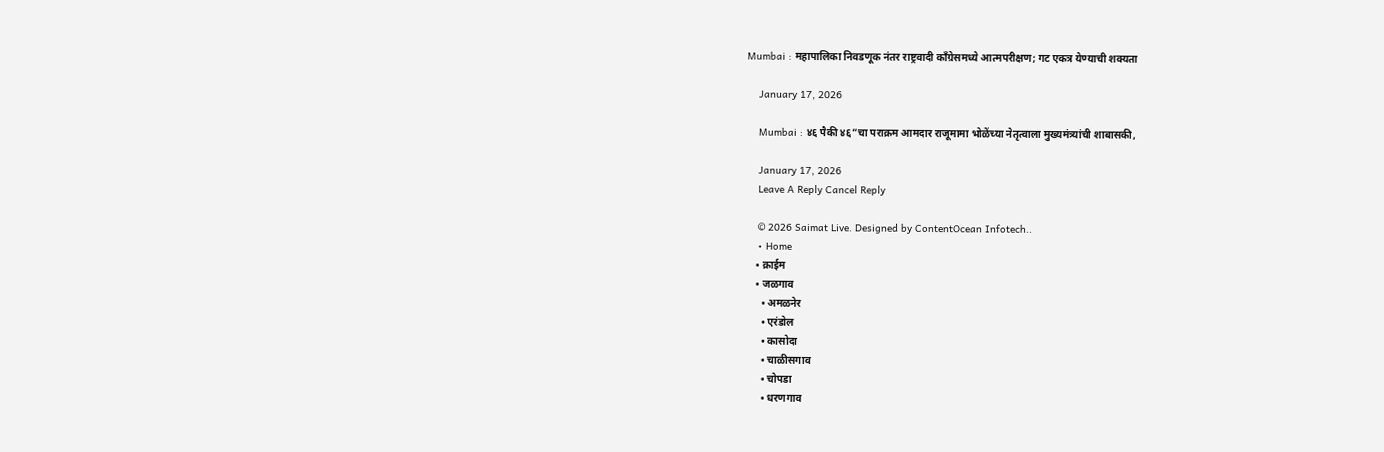Mumbai : महापालिका निवडणूक नंतर राष्ट्रवादी काँग्रेसमध्ये आत्मपरीक्षण; गट एकत्र येण्याची शक्यता

    January 17, 2026

    Mumbai : ४६ पैकी ४६”चा पराक्रम आमदार राजूमामा भोळेंच्या नेतृत्वाला मुख्यमंत्र्यांची शाबासकी,

    January 17, 2026
    Leave A Reply Cancel Reply

    © 2026 Saimat Live. Designed by ContentOcean Infotech..
    • Home
    • क्राईम
    • जळगाव
      • अमळनेर
      • एरंडोल
      • कासोदा
      • चाळीसगाव
      • चोपडा
      • धरणगाव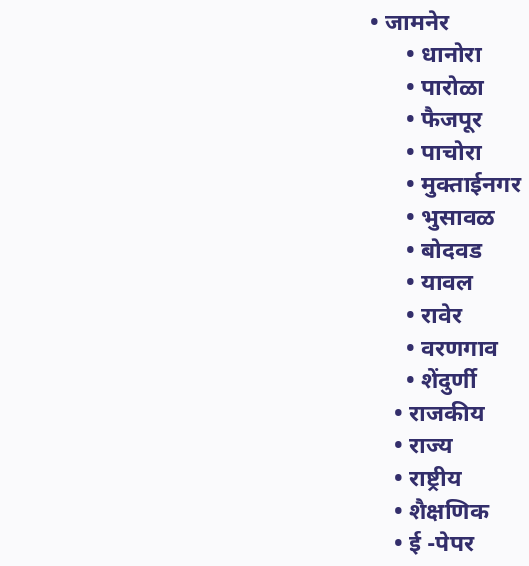• जामनेर
      • धानोरा
      • पारोळा
      • फैजपूर
      • पाचोरा
      • मुक्ताईनगर
      • भुसावळ
      • बोदवड
      • यावल
      • रावेर
      • वरणगाव
      • शेंदुर्णी
    • राजकीय
    • राज्य
    • राष्ट्रीय
    • शैक्षणिक
    • ई -पेपर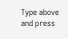Type above and press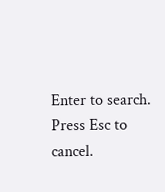Enter to search. Press Esc to cancel.